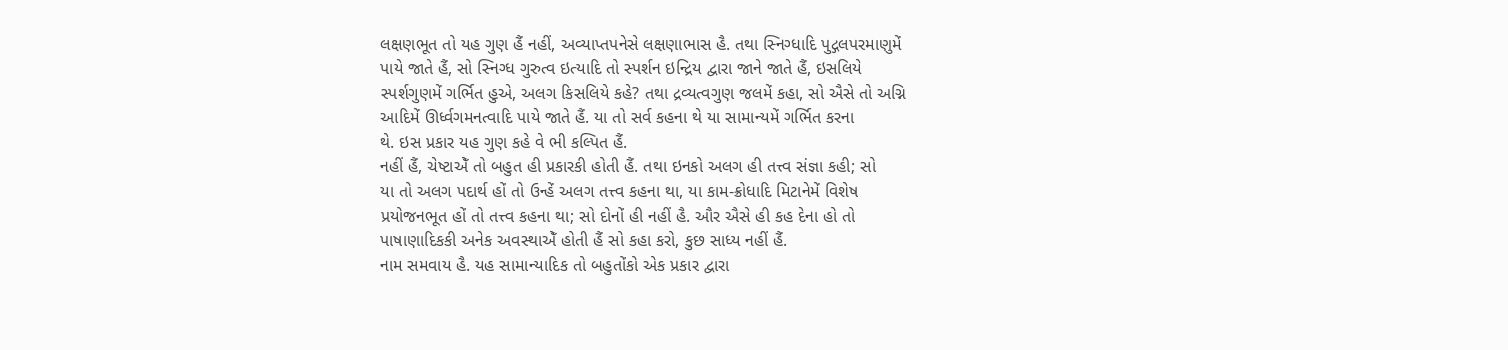લક્ષણભૂત તો યહ ગુણ હૈં નહીં, અવ્યાપ્તપનેસે લક્ષણાભાસ હૈ. તથા સ્નિગ્ધાદિ પુદ્ગલપરમાણુમેં
પાયે જાતે હૈં, સો સ્નિગ્ધ ગુરુત્વ ઇત્યાદિ તો સ્પર્શન ઇન્દ્રિય દ્વારા જાને જાતે હૈં, ઇસલિયે
સ્પર્શગુણમેં ગર્ભિત હુએ, અલગ કિસલિયે કહે? તથા દ્રવ્યત્વગુણ જલમેં કહા, સો ઐસે તો અગ્નિ
આદિમેં ઊર્ધ્વગમનત્વાદિ પાયે જાતે હૈં. યા તો સર્વ કહના થે યા સામાન્યમેં ગર્ભિત કરના
થે. ઇસ પ્રકાર યહ ગુણ કહે વે ભી કલ્પિત હૈં.
નહીં હૈં, ચેષ્ટાએઁ તો બહુત હી પ્રકારકી હોતી હૈં. તથા ઇનકો અલગ હી તત્ત્વ સંજ્ઞા કહી; સો
યા તો અલગ પદાર્થ હોં તો ઉન્હેં અલગ તત્ત્વ કહના થા, યા કામ-ક્રોધાદિ મિટાનેમેં વિશેષ
પ્રયોજનભૂત હોં તો તત્ત્વ કહના થા; સો દોનોં હી નહીં હૈ. ઔર ઐસે હી કહ દેના હો તો
પાષાણાદિકકી અનેક અવસ્થાએઁ હોતી હૈં સો કહા કરો, કુછ સાધ્ય નહીં હૈં.
નામ સમવાય હૈ. યહ સામાન્યાદિક તો બહુતોંકો એક પ્રકાર દ્વારા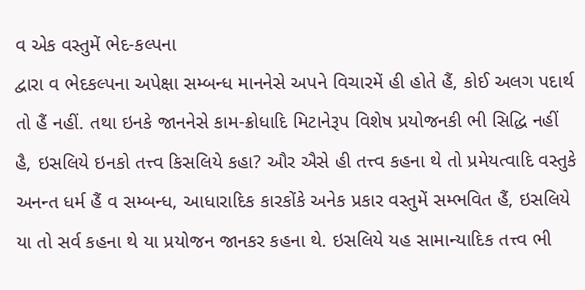વ એક વસ્તુમેં ભેદ-કલ્પના
દ્વારા વ ભેદકલ્પના અપેક્ષા સમ્બન્ધ માનનેસે અપને વિચારમેં હી હોતે હૈં, કોઈ અલગ પદાર્થ
તો હૈં નહીં. તથા ઇનકે જાનનેસે કામ-ક્રોધાદિ મિટાનેરૂપ વિશેષ પ્રયોજનકી ભી સિદ્ધિ નહીં
હૈ, ઇસલિયે ઇનકો તત્ત્વ કિસલિયે કહા? ઔર ઐસે હી તત્ત્વ કહના થે તો પ્રમેયત્વાદિ વસ્તુકે
અનન્ત ધર્મ હૈં વ સમ્બન્ધ, આધારાદિક કારકોંકે અનેક પ્રકાર વસ્તુમેં સમ્ભવિત હૈં, ઇસલિયે
યા તો સર્વ કહના થે યા પ્રયોજન જાનકર કહના થે. ઇસલિયે યહ સામાન્યાદિક તત્ત્વ ભી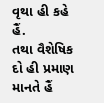વૃથા હી કહે હૈં.
તથા વૈશેષિક દો હી પ્રમાણ માનતે હૈં